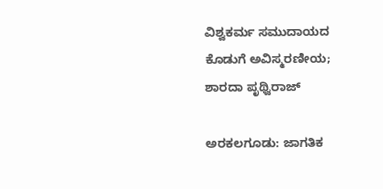ವಿಶ್ವಕರ್ಮ ಸಮುದಾಯದ ಕೊಡುಗೆ ಅವಿಸ್ಮರಣೀಯ; ಶಾರದಾ ಪೃಥ್ವಿರಾಜ್

ಅರಕಲಗೂಡು: ಜಾಗತಿಕ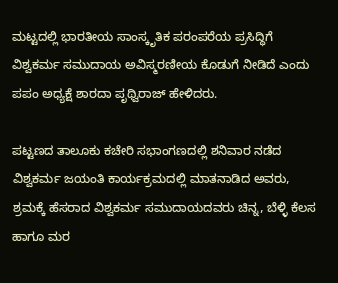ಮಟ್ಟದಲ್ಲಿ ಭಾರತೀಯ ಸಾಂಸ್ಕೃತಿಕ ಪರಂಪರೆಯ ಪ್ರಸಿದ್ಧಿಗೆ ವಿಶ್ವಕರ್ಮ ಸಮುದಾಯ ಅವಿಸ್ಮರಣೀಯ ಕೊಡುಗೆ ನೀಡಿದೆ ಎಂದು ಪಪಂ ಅಧ್ಯಕ್ಷೆ ಶಾರದಾ ಪೃಥ್ವಿರಾಜ್ ಹೇಳಿದರು.

ಪಟ್ಟಣದ ತಾಲೂಕು ಕಚೇರಿ ಸಭಾಂಗಣದಲ್ಲಿ ಶನಿವಾರ ನಡೆದ ವಿಶ್ವಕರ್ಮ ಜಯಂತಿ ಕಾರ್ಯಕ್ರಮದಲ್ಲಿ ಮಾತನಾಡಿದ ಅವರು, ಶ್ರಮಕ್ಕೆ ಹೆಸರಾದ ವಿಶ್ವಕರ್ಮ ಸಮುದಾಯದವರು ಚಿನ್ನ, ಬೆಳ್ಳಿ ಕೆಲಸ ಹಾಗೂ ಮರ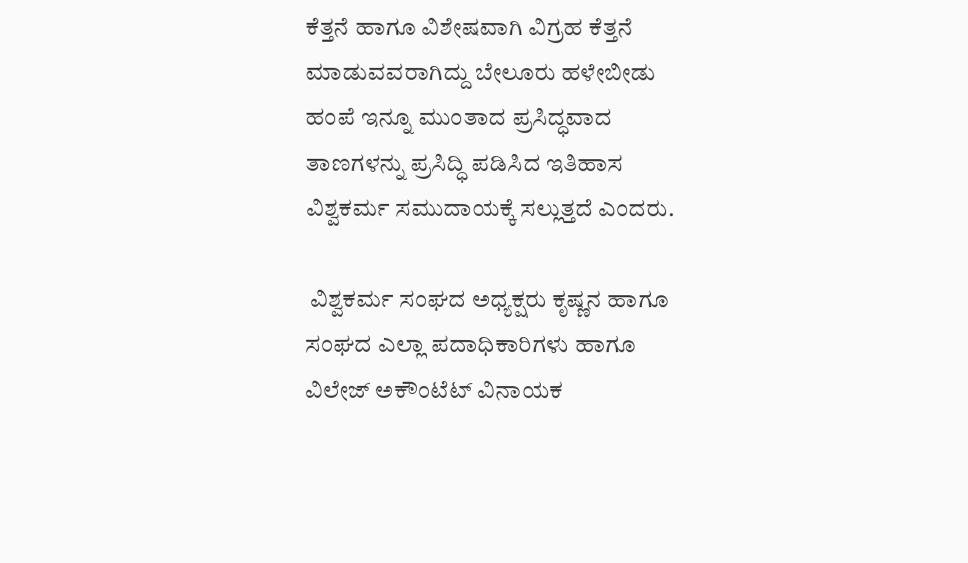ಕೆತ್ತನೆ ಹಾಗೂ ವಿಶೇಷವಾಗಿ ವಿಗ್ರಹ ಕೆತ್ತನೆ ಮಾಡುವವರಾಗಿದ್ದು ಬೇಲೂರು ಹಳೇಬೀಡು ಹಂಪೆ ಇನ್ನೂ ಮುಂತಾದ ಪ್ರಸಿದ್ಧವಾದ ತಾಣಗಳನ್ನು ಪ್ರಸಿದ್ಧಿ ಪಡಿಸಿದ ಇತಿಹಾಸ ವಿಶ್ವಕರ್ಮ ಸಮುದಾಯಕ್ಕೆ ಸಲ್ಲುತ್ತದೆ ಎಂದರು.

 ವಿಶ್ವಕರ್ಮ ಸಂಘದ ಅಧ್ಯಕ್ಷರು ಕೃಷ್ಣನ ಹಾಗೂ ಸಂಘದ ಎಲ್ಲಾ ಪದಾಧಿಕಾರಿಗಳು ಹಾಗೂ ವಿಲೇಜ್ ಅಕೌಂಟೆಟ್ ವಿನಾಯಕ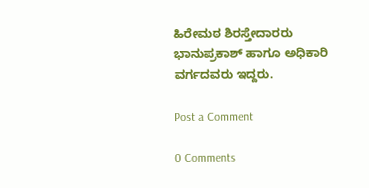ಹಿರೇಮಠ ಶಿರಸ್ತೇದಾರರು ಭಾನುಪ್ರಕಾಶ್ ಹಾಗೂ ಅಧಿಕಾರಿ ವರ್ಗದವರು ಇದ್ದರು.

Post a Comment

0 Comments